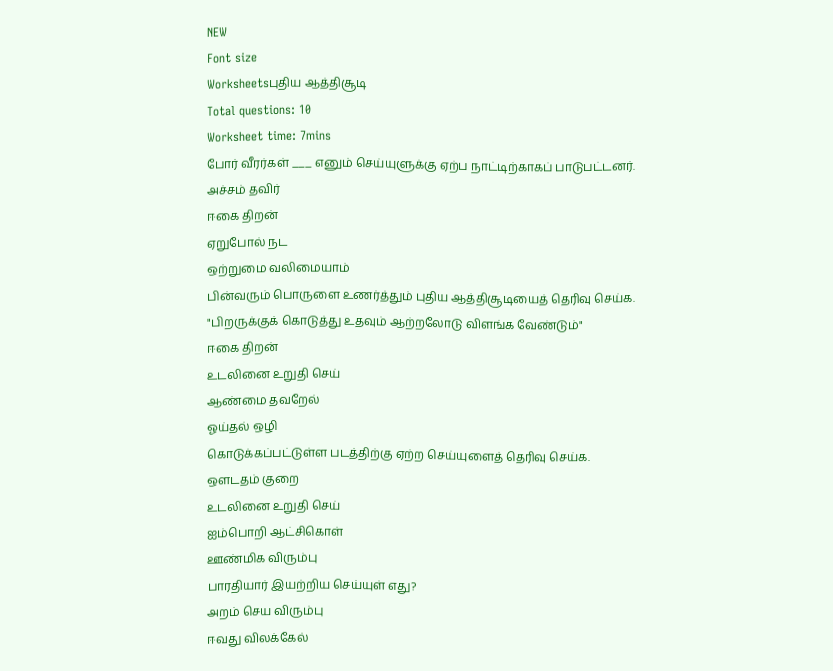NEW
Font size
Worksheetsபுதிய ஆத்திசூடி
Total questions: 10
Worksheet time: 7mins
போர் வீரர்கள் ___ எனும் செய்யுளுக்கு ஏற்ப நாட்டிற்காகப் பாடுபட்டனர்.
அச்சம் தவிர்
ஈகை திறன்
ஏறுபோல் நட
ஒற்றுமை வலிமையாம்
பின்வரும் பொருளை உணர்த்தும் புதிய ஆத்திசூடியைத் தெரிவு செய்க.
"பிறருக்குக் கொடுத்து உதவும் ஆற்றலோடு விளங்க வேண்டும்"
ஈகை திறன்
உடலினை உறுதி செய்
ஆண்மை தவறேல்
ஓய்தல் ஒழி
கொடுக்கப்பட்டுள்ள படத்திற்கு ஏற்ற செய்யுளைத் தெரிவு செய்க.
ஒளடதம் குறை
உடலினை உறுதி செய்
ஐம்பொறி ஆட்சிகொள்
ஊண்மிக விரும்பு
பாரதியார் இயற்றிய செய்யுள் எது?
அறம் செய விரும்பு
ஈவது விலக்கேல்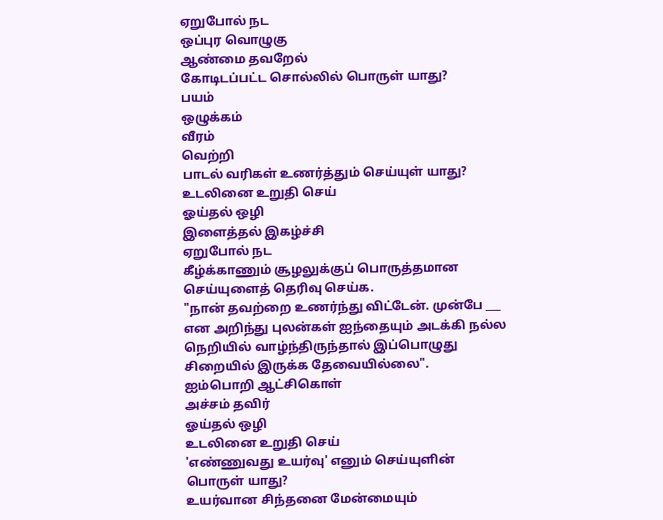ஏறுபோல் நட
ஒப்புர வொழுகு
ஆண்மை தவறேல்
கோடிடப்பட்ட சொல்லில் பொருள் யாது?
பயம்
ஒழுக்கம்
வீரம்
வெற்றி
பாடல் வரிகள் உணர்த்தும் செய்யுள் யாது?
உடலினை உறுதி செய்
ஓய்தல் ஒழி
இளைத்தல் இகழ்ச்சி
ஏறுபோல் நட
கீழ்க்காணும் சூழலுக்குப் பொருத்தமான செய்யுளைத் தெரிவு செய்க.
"நான் தவற்றை உணர்ந்து விட்டேன். முன்பே ___ என அறிந்து புலன்கள் ஐந்தையும் அடக்கி நல்ல நெறியில் வாழ்ந்திருந்தால் இப்பொழுது சிறையில் இருக்க தேவையில்லை".
ஐம்பொறி ஆட்சிகொள்
அச்சம் தவிர்
ஓய்தல் ஒழி
உடலினை உறுதி செய்
'எண்ணுவது உயர்வு' எனும் செய்யுளின் பொருள் யாது?
உயர்வான சிந்தனை மேன்மையும்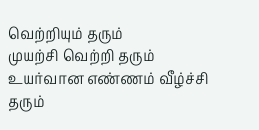வெற்றியும் தரும்
முயற்சி வெற்றி தரும்
உயர்வான எண்ணம் வீழ்ச்சி தரும்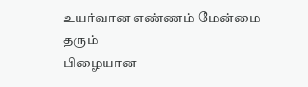உயர்வான எண்ணம் மேன்மை தரும்
பிழையான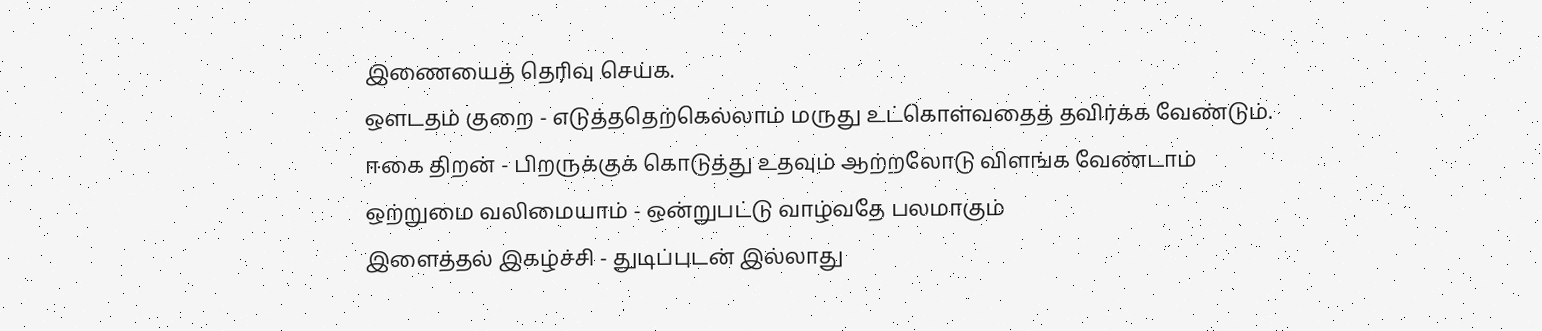இணையைத் தெரிவு செய்க.
ஒளடதம் குறை - எடுத்ததெற்கெல்லாம் மருது உட்கொள்வதைத் தவிர்க்க வேண்டும்.
ஈகை திறன் - பிறருக்குக் கொடுத்து உதவும் ஆற்றலோடு விளங்க வேண்டாம்
ஒற்றுமை வலிமையாம் - ஒன்றுபட்டு வாழ்வதே பலமாகும்
இளைத்தல் இகழ்ச்சி - துடிப்புடன் இல்லாது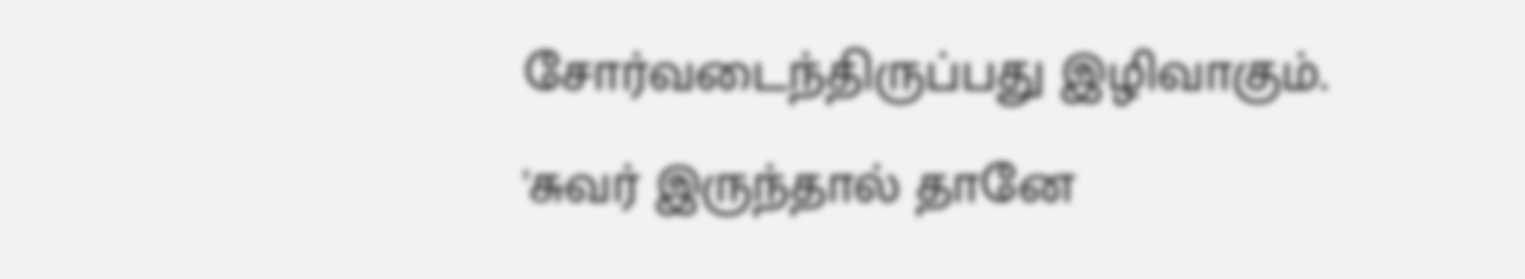சோர்வடைந்திருப்பது இழிவாகும்.
'சுவர் இருந்தால் தானே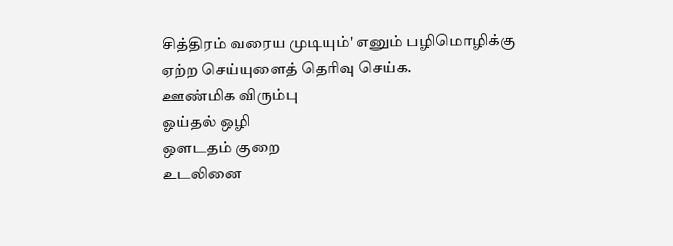சித்திரம் வரைய முடியும்' எனும் பழிமொழிக்கு ஏற்ற செய்யுளைத் தெரிவு செய்க.
ஊண்மிக விரும்பு
ஓய்தல் ஒழி
ஒளடதம் குறை
உடலினை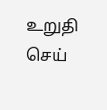உறுதி செய்